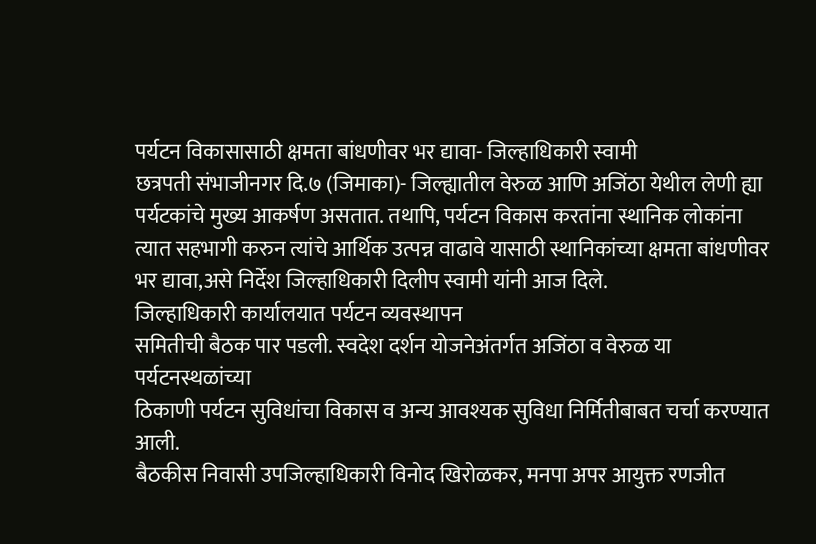पर्यटन विकासासाठी क्षमता बांधणीवर भर द्यावा- जिल्हाधिकारी स्वामी
छत्रपती संभाजीनगर दि.७ (जिमाका)- जिल्ह्यातील वेरुळ आणि अजिंठा येथील लेणी ह्या पर्यटकांचे मुख्य आकर्षण असतात. तथापि, पर्यटन विकास करतांना स्थानिक लोकांना त्यात सहभागी करुन त्यांचे आर्थिक उत्पन्न वाढावे यासाठी स्थानिकांच्या क्षमता बांधणीवर भर द्यावा,असे निर्देश जिल्हाधिकारी दिलीप स्वामी यांनी आज दिले.
जिल्हाधिकारी कार्यालयात पर्यटन व्यवस्थापन
समितीची बैठक पार पडली. स्वदेश दर्शन योजनेअंतर्गत अजिंठा व वेरुळ या पर्यटनस्थळांच्या
ठिकाणी पर्यटन सुविधांचा विकास व अन्य आवश्यक सुविधा निर्मितीबाबत चर्चा करण्यात आली.
बैठकीस निवासी उपजिल्हाधिकारी विनोद खिरोळकर, मनपा अपर आयुक्त रणजीत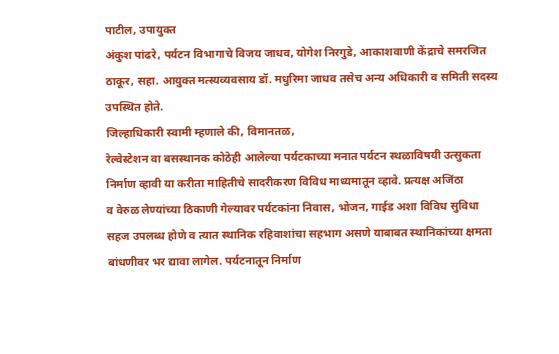पाटील, उपायुक्त
अंकुश पांढरे, पर्यटन विभागाचे विजय जाधव, योगेश निरगुडे, आकाशवाणी केंद्राचे समरजित
ठाकूर, सहा. आयुक्त मत्स्यव्यवसाय डॉ. मधुरिमा जाधव तसेच अन्य अधिकारी व समिती सदस्य
उपस्थित होते.
जिल्हाधिकारी स्वामी म्हणाले की, विमानतळ,
रेल्वेस्टेशन वा बसस्थानक कोठेही आलेल्या पर्यटकाच्या मनात पर्यटन स्थळाविषयी उत्सुकता
निर्माण व्हावी या करीता माहितीचे सादरीकरण विविध माध्यमातून व्हावे. प्रत्यक्ष अजिंठा
व वेरुळ लेण्यांच्या ठिकाणी गेल्यावर पर्यटकांना निवास, भोजन, गाईड अशा विविध सुविधा
सहज उपलब्ध होणे व त्यात स्थानिक रहिवाशांचा सहभाग असणे याबाबत स्थानिकांच्या क्षमता
बांधणीवर भर द्यावा लागेल. पर्यटनातून निर्माण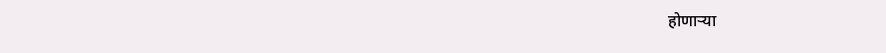होणाऱ्या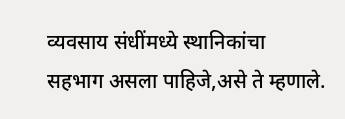व्यवसाय संधींमध्ये स्थानिकांचा
सहभाग असला पाहिजे,असे ते म्हणाले.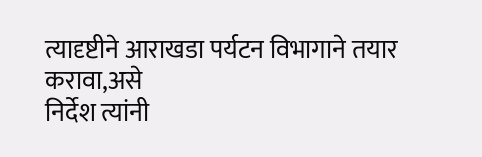त्यादृष्टीने आराखडा पर्यटन विभागाने तयार करावा,असे
निर्देश त्यांनी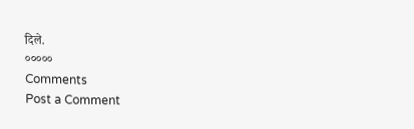दिले.
०००००
Comments
Post a Comment